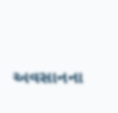અવસાનના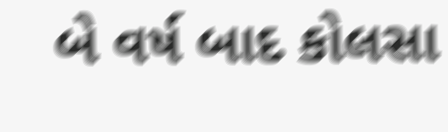બે વર્ષ બાદ કોલસા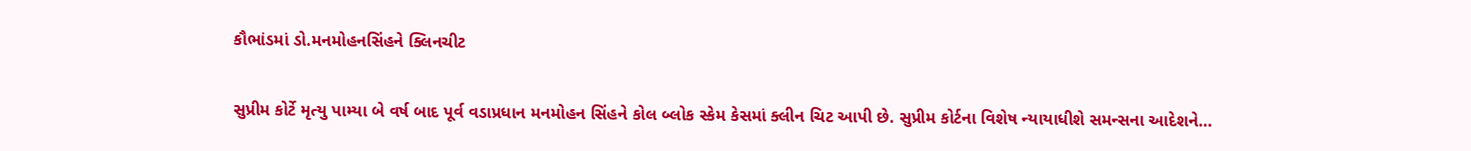કૌભાંડમાં ડો.મનમોહનસિંહને ક્લિનચીટ

સુપ્રીમ કોર્ટે મૃત્યુ પામ્યા બે વર્ષ બાદ પૂર્વ વડાપ્રધાન મનમોહન સિંહને કોલ બ્લોક સ્કેમ કેસમાં ક્લીન ચિટ આપી છે. સુપ્રીમ કોર્ટના વિશેષ ન્યાયાધીશે સમન્સના આદેશને…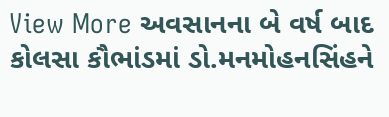View More અવસાનના બે વર્ષ બાદ કોલસા કૌભાંડમાં ડો.મનમોહનસિંહને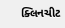ક્લિનચીટ